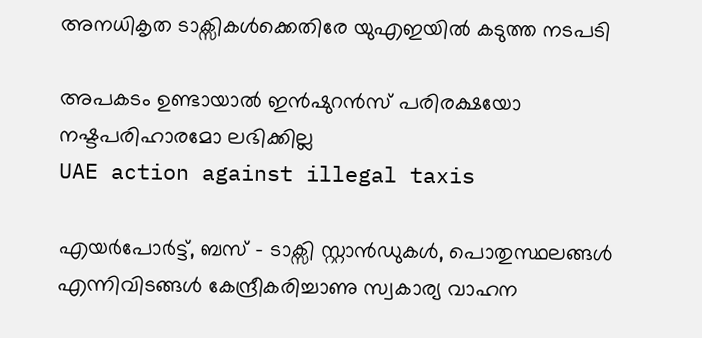അനധികൃത ടാക്സികൾക്കെതിരേ യുഎഇയിൽ കടുത്ത നടപടി

അപകടം ഉണ്ടായാൽ ഇൻഷുറൻസ് പരിരക്ഷയോ നഷ്ടപരിഹാരമോ ലഭിക്കില്ല
UAE action against illegal taxis

എയർപോർട്ട്, ബസ് - ടാക്സി സ്റ്റാൻഡുകൾ, പൊതുസ്ഥലങ്ങൾ എന്നിവിടങ്ങൾ കേന്ദ്രീകരിച്ചാണു സ്വകാര്യ വാഹന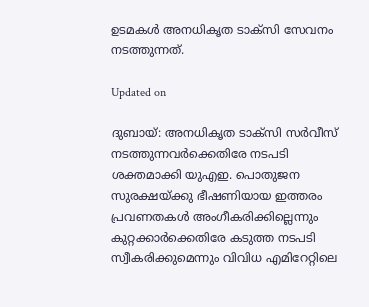ഉടമകൾ അനധികൃത ടാക്സി സേവനം നടത്തുന്നത്.

Updated on

ദുബായ്: അനധികൃത ടാക്സി സർവീസ് നടത്തുന്നവർക്കെതിരേ നടപടി ശക്തമാക്കി യുഎഇ. പൊതുജന സുരക്ഷയ്ക്കു ഭീഷണിയായ ഇത്തരം പ്രവണതകൾ അംഗീകരിക്കില്ലെന്നും കുറ്റക്കാർക്കെതിരേ കടുത്ത നടപടി സ്വീകരിക്കുമെന്നും വിവിധ എമിറേറ്റിലെ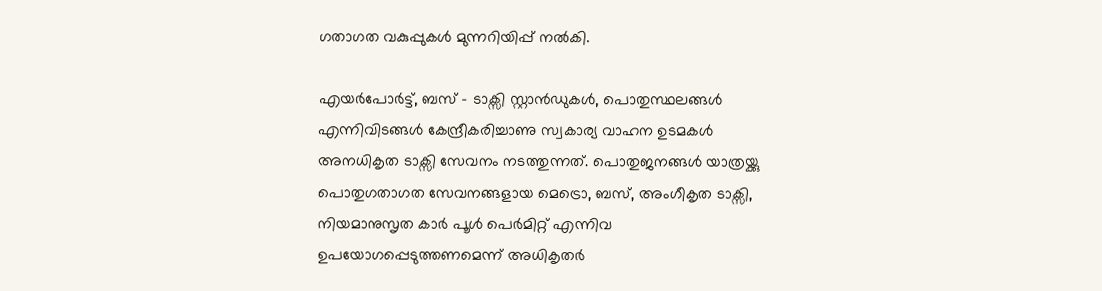ഗതാഗത വകുപ്പുകൾ മുന്നറിയിപ്പ് നൽകി.

എയർപോർട്ട്, ബസ് - ടാക്സി സ്റ്റാൻഡുകൾ, പൊതുസ്ഥലങ്ങൾ എന്നിവിടങ്ങൾ കേന്ദ്രീകരിച്ചാണു സ്വകാര്യ വാഹന ഉടമകൾ അനധികൃത ടാക്സി സേവനം നടത്തുന്നത്. പൊതുജനങ്ങൾ യാത്രയ്ക്കു പൊതുഗതാഗത സേവനങ്ങളായ മെട്രൊ, ബസ്, അംഗീകൃത ടാക്സി, നിയമാനുസൃത കാർ പൂൾ പെർമിറ്റ് എന്നിവ ഉപയോഗപ്പെടുത്തണമെന്ന് അധികൃതർ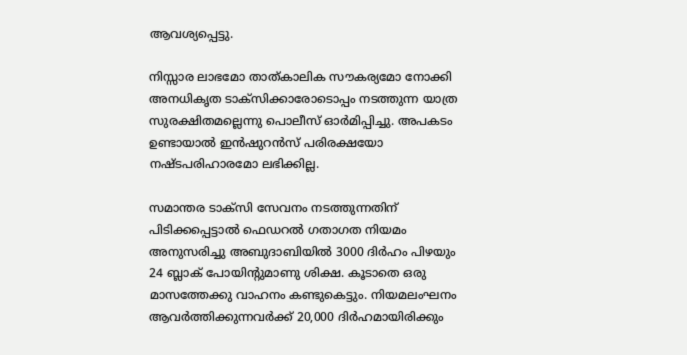ആവശ്യപ്പെട്ടു.

നിസ്സാര ലാഭമോ താത്കാലിക സൗകര്യമോ നോക്കി അനധികൃത ടാക്സിക്കാരോടൊപ്പം നടത്തുന്ന യാത്ര സുരക്ഷിതമല്ലെന്നു പൊലീസ് ഓർമിപ്പിച്ചു. അപകടം ഉണ്ടായാൽ ഇൻഷുറൻസ് പരിരക്ഷയോ നഷ്ടപരിഹാരമോ ലഭിക്കില്ല.

സമാന്തര ടാക്സി സേവനം നടത്തുന്നതിന് പിടിക്കപ്പെട്ടാൽ ഫെഡറൽ ഗതാഗത നിയമം അനുസരിച്ചു അബുദാബിയിൽ 3000 ദിർഹം പിഴയും 24 ബ്ലാക് പോയിന്‍റുമാണു ശിക്ഷ. കൂടാതെ ഒരു മാസത്തേക്കു വാഹനം കണ്ടുകെട്ടും. നിയമലംഘനം ആവർത്തിക്കുന്നവർക്ക് 20,000 ദിർഹമായിരിക്കും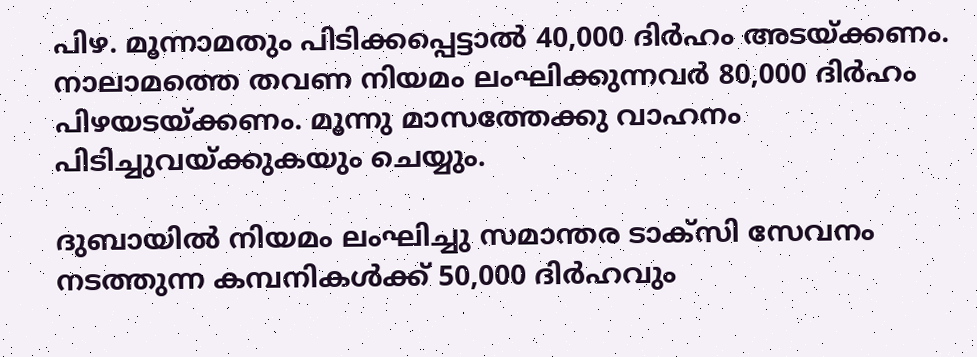പിഴ. മൂന്നാമതും പിടിക്കപ്പെട്ടാൽ 40,000 ദിർഹം അടയ്ക്കണം. നാലാമത്തെ തവണ നിയമം ലംഘിക്കുന്നവർ 80,000 ദിർഹം പിഴയടയ്ക്കണം. മൂന്നു മാസത്തേക്കു വാഹനം പിടിച്ചുവയ്ക്കുകയും ചെയ്യും.

ദുബായിൽ നിയമം ലംഘിച്ചു സമാന്തര ടാക്സി സേവനം നടത്തുന്ന കമ്പനികൾക്ക് 50,000 ദിർഹവും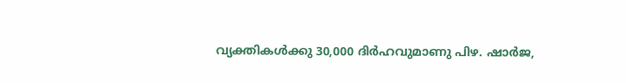വ്യക്തികൾക്കു 30,000 ദിർഹവുമാണു പിഴ. ഷാർജ,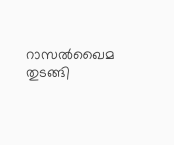റാസൽഖൈമ തുടങ്ങി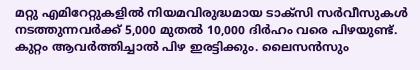മറ്റു എമിറേറ്റുകളിൽ നിയമവിരുദ്ധമായ ടാക്സി സർവീസുകൾ നടത്തുന്നവർക്ക് 5,000 മുതൽ 10,000 ദിർഹം വരെ പിഴയുണ്ട്. കുറ്റം ആവർത്തിച്ചാൽ പിഴ ഇരട്ടിക്കും. ലൈസൻസും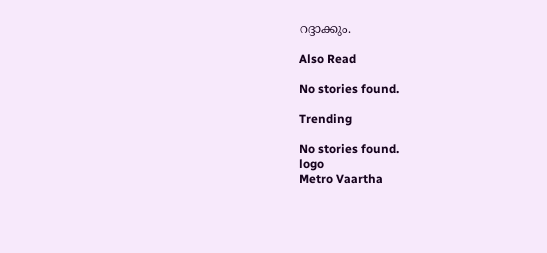റദ്ദാക്കും.

Also Read

No stories found.

Trending

No stories found.
logo
Metro Vaartha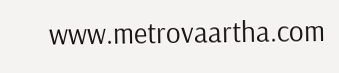www.metrovaartha.com